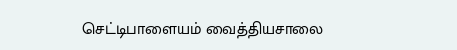செட்டிபாளையம் வைத்தியசாலை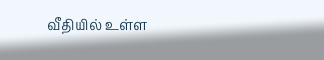வீதியில் உள்ள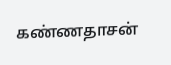கண்ணதாசன்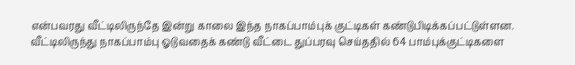என்பவரது வீட்டிலிருந்தே இன்று காலை இந்த நாகப்பாம்புக் குட்டிகள் கண்டுபிடிக்கப்பட்டுள்ளன.
வீட்டிலிருந்து நாகப்பாம்பு ஓடுவதைக் கண்டு வீட்டை துப்பரவு செய்ததில் 64 பாம்புக்குட்டிகளை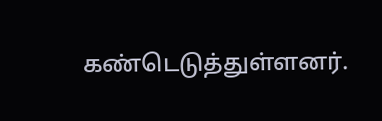கண்டெடுத்துள்ளனர்.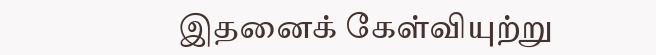இதனைக் கேள்வியுற்று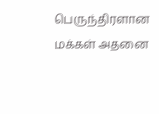பெருந்திரளான மக்கள் அதனை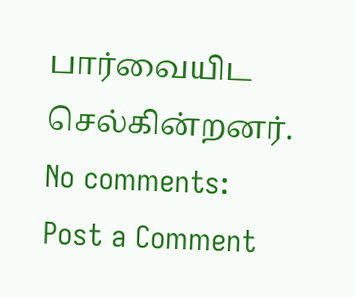பார்வையிட செல்கின்றனர்.
No comments:
Post a Comment